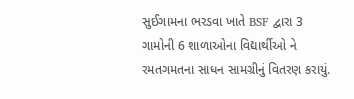સુઈગામના ભરડવા ખાતે BSF દ્વારા 3 ગામોની 6 શાળાઓના વિદ્યાર્થીઓ ને રમતગમતના સાધન સામગ્રીનું વિતરણ કરાયું.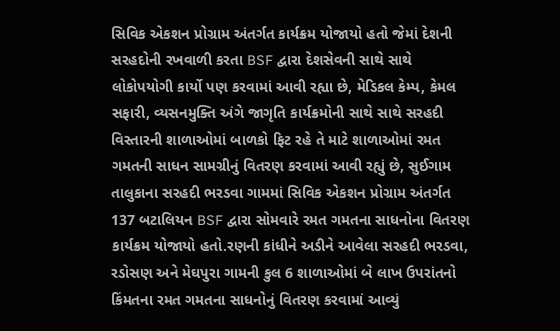સિવિક એકશન પ્રોગ્રામ અંતર્ગત કાર્યક્રમ યોજાયો હતો જેમાં દેશની સરહદોની રખવાળી કરતા BSF દ્વારા દેશસેવની સાથે સાથે લોકોપયોગી કાર્યો પણ કરવામાં આવી રહ્યા છે, મેડિકલ કેમ્પ, કેમલ સફારી, વ્યસનમુક્તિ અંગે જાગૃતિ કાર્યક્રમોની સાથે સાથે સરહદી વિસ્તારની શાળાઓમાં બાળકો ફિટ રહે તે માટે શાળાઓમાં રમત ગમતની સાધન સામગ્રીનું વિતરણ કરવામાં આવી રહ્યું છે, સુઈગામ તાલુકાના સરહદી ભરડવા ગામમાં સિવિક એકશન પ્રોગ્રામ અંતર્ગત 137 બટાલિયન BSF દ્વારા સોમવારે રમત ગમતના સાધનોના વિતરણ કાર્યક્રમ યોજાયો હતો.રણની કાંધીને અડીને આવેલા સરહદી ભરડવા, રડોસણ અને મેઘપુરા ગામની કુલ 6 શાળાઓમાં બે લાખ ઉપરાંતનો કિંમતના રમત ગમતના સાધનોનું વિતરણ કરવામાં આવ્યું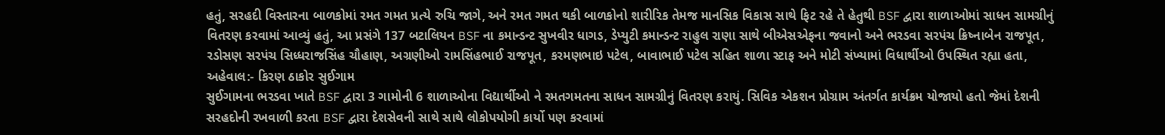હતું, સરહદી વિસ્તારના બાળકોમાં રમત ગમત પ્રત્યે રુચિ જાગે, અને રમત ગમત થકી બાળકોનો શારીરિક તેમજ માનસિક વિકાસ સાથે ફિટ રહે તે હેતુથી BSF દ્વારા શાળાઓમાં સાધન સામગ્રીનું વિતરણ કરવામાં આવ્યું હતું, આ પ્રસંગે 137 બટાલિયન BSF ના કમાન્ડન્ટ સુખવીર ધાગડ, ડેપ્યુટી કમાન્ડન્ટ રાહુલ રાણા સાથે બીએસએફના જવાનો અને ભરડવા સરપંચ ક્રિષ્નાબેન રાજપૂત, રડોસણ સરપંચ સિધ્ધરાજસિંહ ચૌહાણ, અગ્રણીઓ રામસિંહભાઈ રાજપૂત, કરમણભાઇ પટેલ, બાવાભાઈ પટેલ સહિત શાળા સ્ટાફ અને મોટી સંખ્યામાં વિધાર્થીઓ ઉપસ્થિત રહ્યા હતા, અહેવાલ:- કિરણ ઠાકોર સુઈગામ
સુઈગામના ભરડવા ખાતે BSF દ્વારા 3 ગામોની 6 શાળાઓના વિદ્યાર્થીઓ ને રમતગમતના સાધન સામગ્રીનું વિતરણ કરાયું. સિવિક એકશન પ્રોગ્રામ અંતર્ગત કાર્યક્રમ યોજાયો હતો જેમાં દેશની સરહદોની રખવાળી કરતા BSF દ્વારા દેશસેવની સાથે સાથે લોકોપયોગી કાર્યો પણ કરવામાં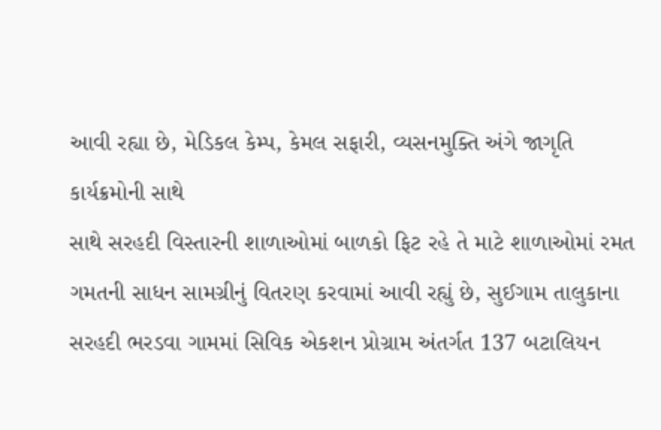આવી રહ્યા છે, મેડિકલ કેમ્પ, કેમલ સફારી, વ્યસનમુક્તિ અંગે જાગૃતિ કાર્યક્રમોની સાથે
સાથે સરહદી વિસ્તારની શાળાઓમાં બાળકો ફિટ રહે તે માટે શાળાઓમાં રમત ગમતની સાધન સામગ્રીનું વિતરણ કરવામાં આવી રહ્યું છે, સુઈગામ તાલુકાના સરહદી ભરડવા ગામમાં સિવિક એકશન પ્રોગ્રામ અંતર્ગત 137 બટાલિયન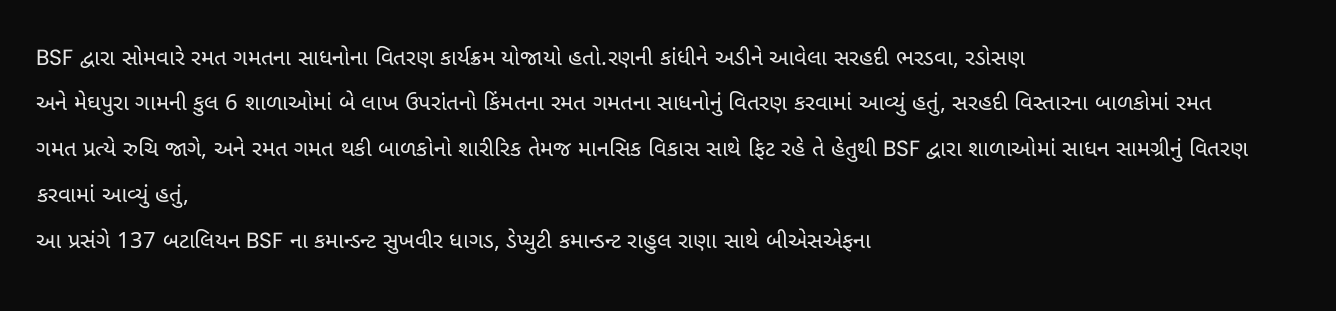BSF દ્વારા સોમવારે રમત ગમતના સાધનોના વિતરણ કાર્યક્રમ યોજાયો હતો.રણની કાંધીને અડીને આવેલા સરહદી ભરડવા, રડોસણ
અને મેઘપુરા ગામની કુલ 6 શાળાઓમાં બે લાખ ઉપરાંતનો કિંમતના રમત ગમતના સાધનોનું વિતરણ કરવામાં આવ્યું હતું, સરહદી વિસ્તારના બાળકોમાં રમત ગમત પ્રત્યે રુચિ જાગે, અને રમત ગમત થકી બાળકોનો શારીરિક તેમજ માનસિક વિકાસ સાથે ફિટ રહે તે હેતુથી BSF દ્વારા શાળાઓમાં સાધન સામગ્રીનું વિતરણ કરવામાં આવ્યું હતું,
આ પ્રસંગે 137 બટાલિયન BSF ના કમાન્ડન્ટ સુખવીર ધાગડ, ડેપ્યુટી કમાન્ડન્ટ રાહુલ રાણા સાથે બીએસએફના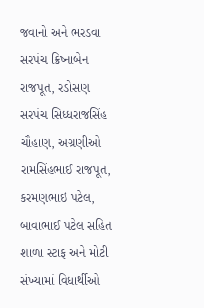જવાનો અને ભરડવા સરપંચ ક્રિષ્નાબેન રાજપૂત, રડોસણ સરપંચ સિધ્ધરાજસિંહ ચૌહાણ, અગ્રણીઓ રામસિંહભાઈ રાજપૂત, કરમણભાઇ પટેલ, બાવાભાઈ પટેલ સહિત શાળા સ્ટાફ અને મોટી સંખ્યામાં વિધાર્થીઓ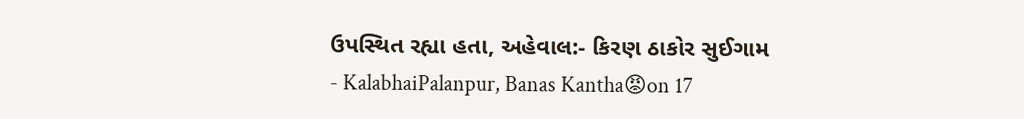ઉપસ્થિત રહ્યા હતા, અહેવાલ:- કિરણ ઠાકોર સુઈગામ
- KalabhaiPalanpur, Banas Kantha😡on 17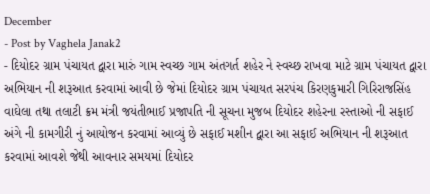December
- Post by Vaghela Janak2
- દિયોદર ગ્રામ પંચાયત દ્વારા મારું ગામ સ્વચ્છ ગામ અંતગર્ત શહેર ને સ્વચ્છ રાખવા માટે ગ્રામ પંચાયત દ્વારા અભિયાન ની શરૂઆત કરવામાં આવી છે જેમાં દિયોદર ગ્રામ પંચાયત સરપંચ કિરણકુમારી ગિરિરાજસિંહ વાઘેલા તથા તલાટી ક્રમ મંત્રી જયંતીભાઈ પ્રજાપતિ ની સૂચના મુજબ દિયોદર શહેરના રસ્તાઓ ની સફાઈ અંગે ની કામગીરી નું આયોજન કરવામાં આવ્યું છે સફાઈ મશીન દ્વારા આ સફાઈ અભિયાન ની શરૂઆત કરવામાં આવશે જેથી આવનાર સમયમાં દિયોદર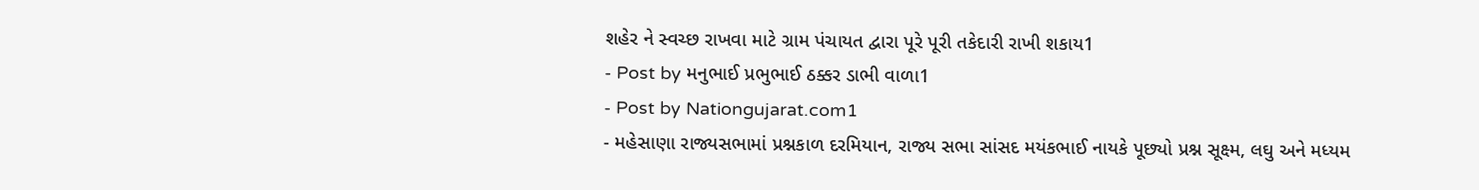શહેર ને સ્વચ્છ રાખવા માટે ગ્રામ પંચાયત દ્વારા પૂરે પૂરી તકેદારી રાખી શકાય1
- Post by મનુભાઈ પ્રભુભાઈ ઠક્કર ડાભી વાળા1
- Post by Nationgujarat.com1
- મહેસાણા રાજ્યસભામાં પ્રશ્નકાળ દરમિયાન, રાજ્ય સભા સાંસદ મયંકભાઈ નાયકે પૂછ્યો પ્રશ્ન સૂક્ષ્મ, લઘુ અને મધ્યમ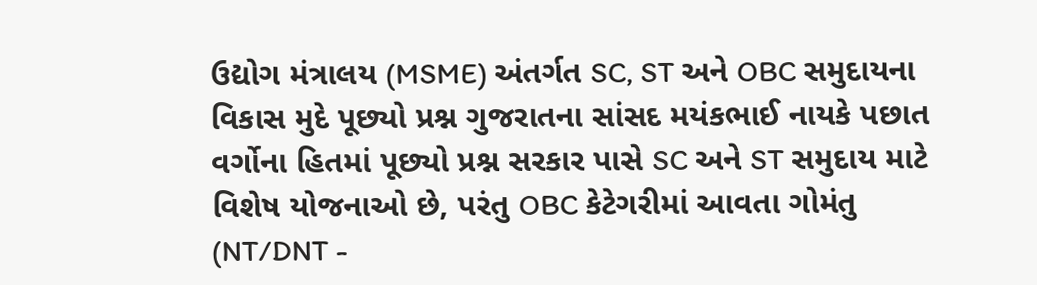ઉદ્યોગ મંત્રાલય (MSME) અંતર્ગત SC, ST અને OBC સમુદાયના વિકાસ મુદે પૂછ્યો પ્રશ્ન ગુજરાતના સાંસદ મયંકભાઈ નાયકે પછાત વર્ગોના હિતમાં પૂછ્યો પ્રશ્ન સરકાર પાસે SC અને ST સમુદાય માટે વિશેષ યોજનાઓ છે, પરંતુ OBC કેટેગરીમાં આવતા ગોમંતુ (NT/DNT -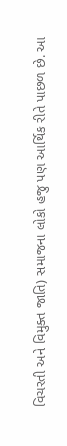વિચરતી અને વિમુક્ત જાતિ) સમાજના લોકો હજુ પણ આર્થિક રીતે પાછળ છે. આ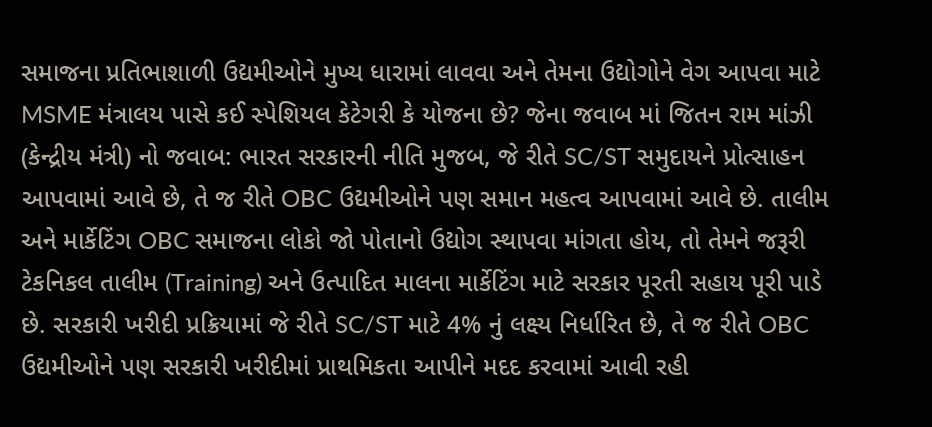સમાજના પ્રતિભાશાળી ઉદ્યમીઓને મુખ્ય ધારામાં લાવવા અને તેમના ઉદ્યોગોને વેગ આપવા માટે MSME મંત્રાલય પાસે કઈ સ્પેશિયલ કેટેગરી કે યોજના છે? જેના જવાબ માં જિતન રામ માંઝી (કેન્દ્રીય મંત્રી) નો જવાબ: ભારત સરકારની નીતિ મુજબ, જે રીતે SC/ST સમુદાયને પ્રોત્સાહન આપવામાં આવે છે, તે જ રીતે OBC ઉદ્યમીઓને પણ સમાન મહત્વ આપવામાં આવે છે. તાલીમ અને માર્કેટિંગ OBC સમાજના લોકો જો પોતાનો ઉદ્યોગ સ્થાપવા માંગતા હોય, તો તેમને જરૂરી ટેકનિકલ તાલીમ (Training) અને ઉત્પાદિત માલના માર્કેટિંગ માટે સરકાર પૂરતી સહાય પૂરી પાડે છે. સરકારી ખરીદી પ્રક્રિયામાં જે રીતે SC/ST માટે 4% નું લક્ષ્ય નિર્ધારિત છે, તે જ રીતે OBC ઉદ્યમીઓને પણ સરકારી ખરીદીમાં પ્રાથમિકતા આપીને મદદ કરવામાં આવી રહી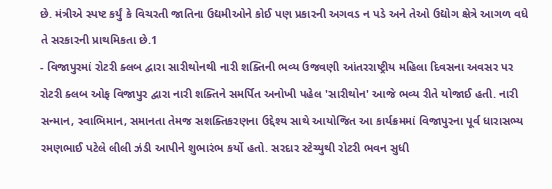છે. મંત્રીએ સ્પષ્ટ કર્યું કે વિચરતી જાતિના ઉદ્યમીઓને કોઈ પણ પ્રકારની અગવડ ન પડે અને તેઓ ઉદ્યોગ ક્ષેત્રે આગળ વધે તે સરકારની પ્રાથમિકતા છે.1
- વિજાપુરમાં રોટરી ક્લબ દ્વારા સારીથોનથી નારી શક્તિની ભવ્ય ઉજવણી આંતરરાષ્ટ્રીય મહિલા દિવસના અવસર પર રોટરી ક્લબ ઓફ વિજાપુર દ્વારા નારી શક્તિને સમર્પિત અનોખી પહેલ 'સારીથોન' આજે ભવ્ય રીતે યોજાઈ હતી. નારી સન્માન, સ્વાભિમાન, સમાનતા તેમજ સશક્તિકરણના ઉદ્દેશ્ય સાથે આયોજિત આ કાર્યક્રમમાં વિજાપુરના પૂર્વ ધારાસભ્ય રમણભાઈ પટેલે લીલી ઝંડી આપીને શુભારંભ કર્યો હતો. સરદાર સ્ટેચ્યુથી રોટરી ભવન સુધી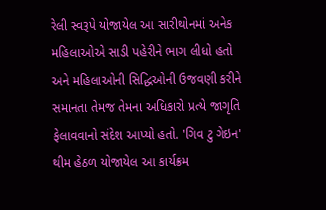રેલી સ્વરૂપે યોજાયેલ આ સારીથોનમાં અનેક મહિલાઓએ સાડી પહેરીને ભાગ લીધો હતો અને મહિલાઓની સિદ્ધિઓની ઉજવણી કરીને સમાનતા તેમજ તેમના અધિકારો પ્રત્યે જાગૃતિ ફેલાવવાનો સંદેશ આપ્યો હતો. 'ગિવ ટુ ગેઇન' થીમ હેઠળ યોજાયેલ આ કાર્યક્રમ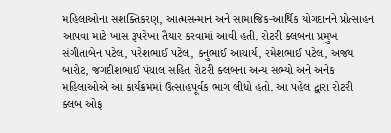મહિલાઓના સશક્તિકરણ, આત્મસન્માન અને સામાજિક-આર્થિક યોગદાનને પ્રોત્સાહન આપવા માટે ખાસ રૂપરેખા તૈયાર કરવામાં આવી હતી. રોટરી ક્લબના પ્રમુખ સંગીતાબેન પટેલ, પરેશભાઈ પટેલ, કનુભાઈ આચાર્ય, રમેશભાઈ પટેલ, અજય બારોટ, જગદીશભાઈ પંચાલ સહિત રોટરી ક્લબના અન્ય સભ્યો અને અનેક મહિલાઓએ આ કાર્યક્રમમાં ઉત્સાહપૂર્વક ભાગ લીધો હતો. આ પહેલ દ્વારા રોટરી ક્લબ ઓફ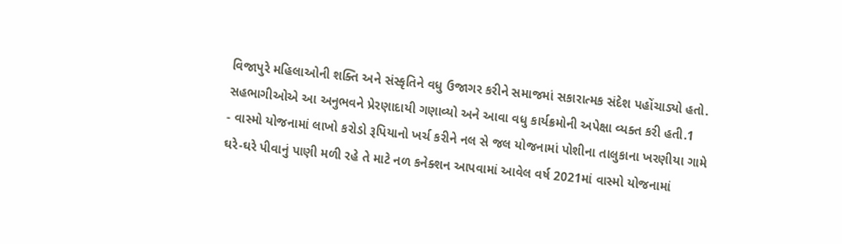વિજાપુરે મહિલાઓની શક્તિ અને સંસ્કૃતિને વધુ ઉજાગર કરીને સમાજમાં સકારાત્મક સંદેશ પહોંચાડ્યો હતો. સહભાગીઓએ આ અનુભવને પ્રેરણાદાયી ગણાવ્યો અને આવા વધુ કાર્યક્રમોની અપેક્ષા વ્યક્ત કરી હતી.1
- વાસ્મો યોજનામાં લાખો કરોડો રૂપિયાનો ખર્ચ કરીને નલ સે જલ યોજનામાં પોશીના તાલુકાના ખરણીયા ગામે ઘરે-ઘરે પીવાનું પાણી મળી રહે તે માટે નળ કનેક્શન આપવામાં આવેલ વર્ષ 2021માં વાસ્મો યોજનામાં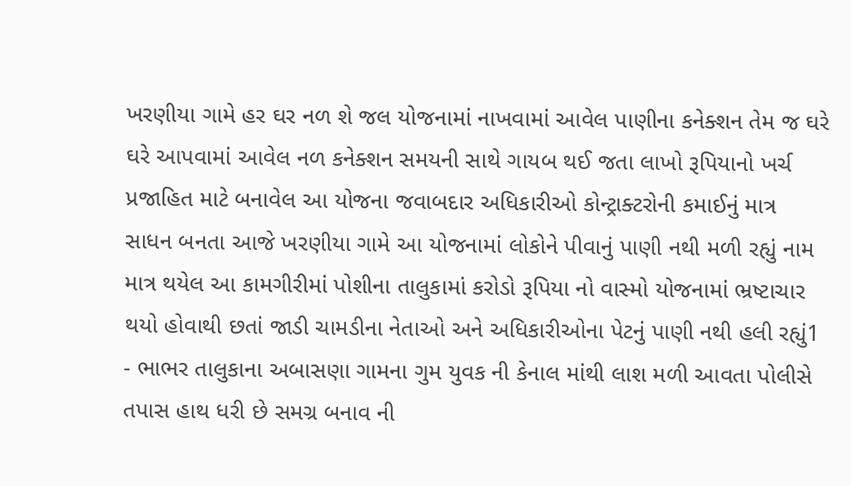ખરણીયા ગામે હર ઘર નળ શે જલ યોજનામાં નાખવામાં આવેલ પાણીના કનેક્શન તેમ જ ઘરે ઘરે આપવામાં આવેલ નળ કનેક્શન સમયની સાથે ગાયબ થઈ જતા લાખો રૂપિયાનો ખર્ચ પ્રજાહિત માટે બનાવેલ આ યોજના જવાબદાર અધિકારીઓ કોન્ટ્રાક્ટરોની કમાઈનું માત્ર સાધન બનતા આજે ખરણીયા ગામે આ યોજનામાં લોકોને પીવાનું પાણી નથી મળી રહ્યું નામ માત્ર થયેલ આ કામગીરીમાં પોશીના તાલુકામાં કરોડો રૂપિયા નો વાસ્મો યોજનામાં ભ્રષ્ટાચાર થયો હોવાથી છતાં જાડી ચામડીના નેતાઓ અને અધિકારીઓના પેટનું પાણી નથી હલી રહ્યું1
- ભાભર તાલુકાના અબાસણા ગામના ગુમ યુવક ની કેનાલ માંથી લાશ મળી આવતા પોલીસે તપાસ હાથ ધરી છે સમગ્ર બનાવ ની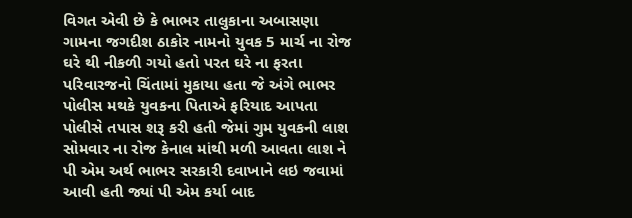વિગત એવી છે કે ભાભર તાલુકાના અબાસણા ગામના જગદીશ ઠાકોર નામનો યુવક 5 માર્ચ ના રોજ ઘરે થી નીકળી ગયો હતો પરત ઘરે ના ફરતા પરિવારજનો ચિંતામાં મુકાયા હતા જે અંગે ભાભર પોલીસ મથકે યુવકના પિતાએ ફરિયાદ આપતા પોલીસે તપાસ શરૂ કરી હતી જેમાં ગુમ યુવકની લાશ સોમવાર ના રોજ કેનાલ માંથી મળી આવતા લાશ ને પી એમ અર્થ ભાભર સરકારી દવાખાને લઇ જવામાં આવી હતી જ્યાં પી એમ કર્યા બાદ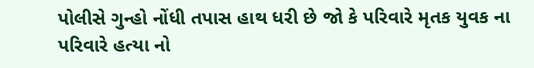પોલીસે ગુન્હો નોંધી તપાસ હાથ ધરી છે જો કે પરિવારે મૃતક યુવક ના પરિવારે હત્યા નો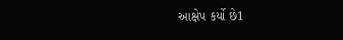આક્ષેપ કર્યો છે1